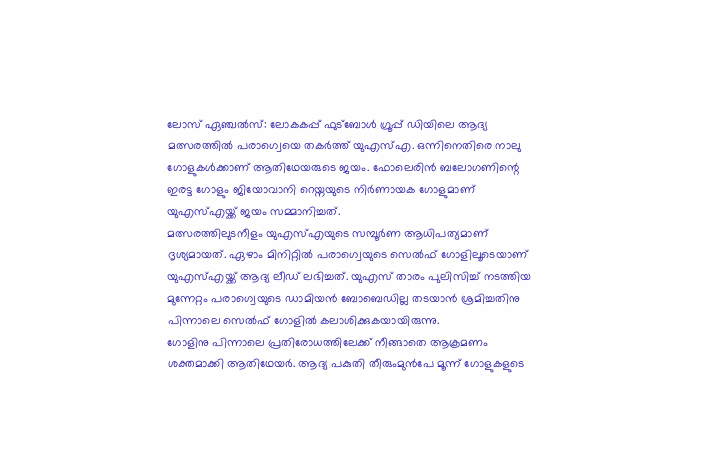ലോസ് ഏഞ്ചൽസ്: ലോകകപ്പ് ഫുട്ബോൾ ഗ്രൂപ്പ് ഡിയിലെ ആദ്യ മത്സരത്തിൽ പരാഗ്വെയെ തകർത്ത് യുഎസ്എ. ഒന്നിനെതിരെ നാലു ഗോളുകൾക്കാണ് ആതിഥേയരുടെ ജയം. ഫോലെരിൻ ബലോഗണിന്റെ ഇരട്ട ഗോളും ജിയോവാനി റെയ്നയുടെ നിർണായക ഗോളുമാണ് യുഎസ്എയ്ക്ക് ജയം സമ്മാനിച്ചത്.
മത്സരത്തിലുടനീളം യുഎസ്എയുടെ സമ്പൂർണ ആധിപത്യമാണ് ദൃശ്യമായത്. ഏഴാം മിനിറ്റിൽ പരാഗ്വെയുടെ സെൽഫ് ഗോളിലൂടെയാണ് യുഎസ്എയ്ക്ക് ആദ്യ ലീഡ് ലഭിച്ചത്. യുഎസ് താരം പുലിസിച്ച് നടത്തിയ മുന്നേറ്റം പരാഗ്വെയുടെ ഡാമിയൻ ബോബെഡില്ല തടയാൻ ശ്രമിച്ചതിനു പിന്നാലെ സെൽഫ് ഗോളിൽ കലാശിക്കുകയായിരുന്നു.
ഗോളിനു പിന്നാലെ പ്രതിരോധത്തിലേക്ക് നീങ്ങാതെ ആക്രമണം ശക്തമാക്കി ആതിഥേയർ. ആദ്യ പകുതി തീരുംമുൻപേ മൂന്ന് ഗോളുകളുടെ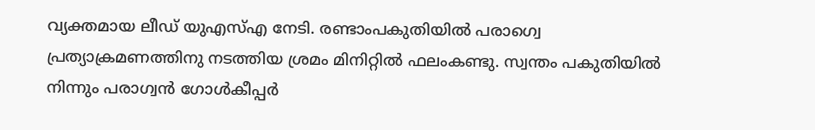വ്യക്തമായ ലീഡ് യുഎസ്എ നേടി. രണ്ടാംപകുതിയിൽ പരാഗ്വെ പ്രത്യാക്രമണത്തിനു നടത്തിയ ശ്രമം മിനിറ്റിൽ ഫലംകണ്ടു. സ്വന്തം പകുതിയിൽ നിന്നും പരാഗ്വൻ ഗോൾകീപ്പർ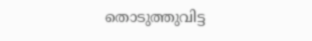തൊടുത്തുവിട്ട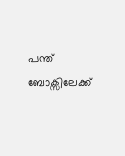പന്ത് ബോക്സിലേക്ക്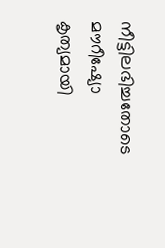നീട്ടിലഭിച്ചതോടെ മൗറീഷ്യോ കൃത്യമായി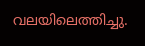വലയിലെത്തിച്ചു.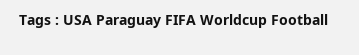Tags : USA Paraguay FIFA Worldcup Football